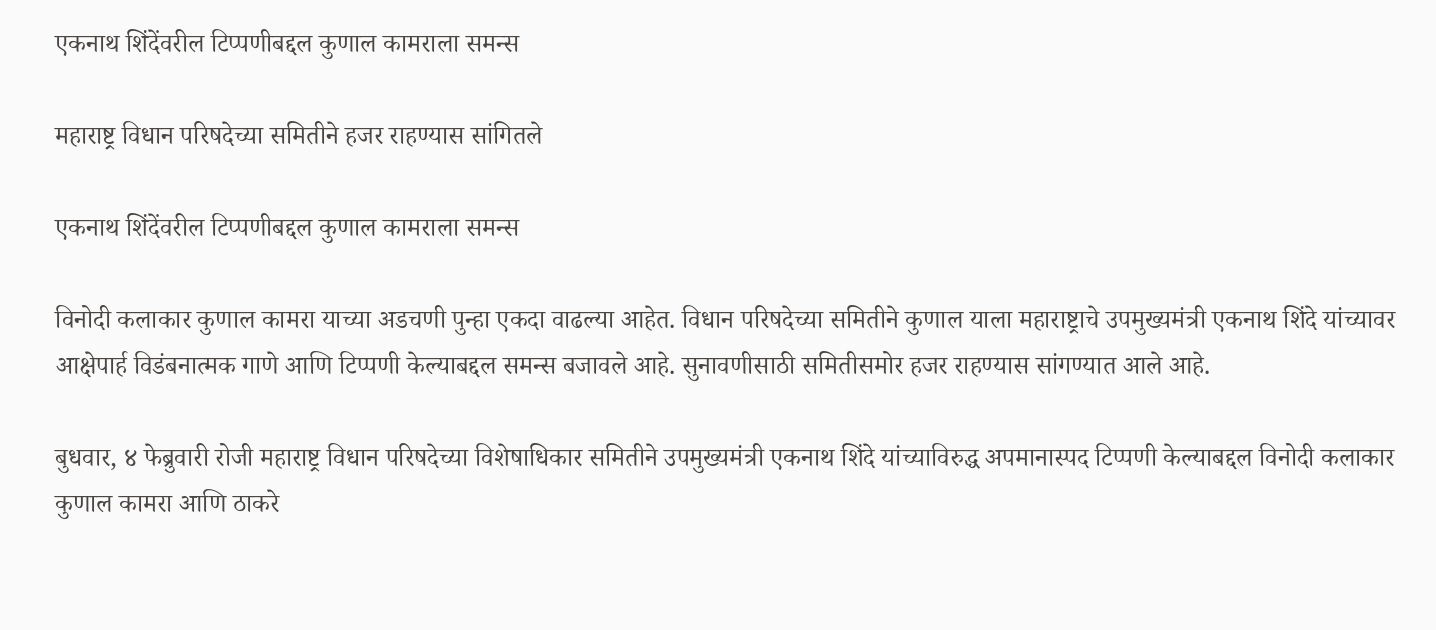एकनाथ शिंदेंवरील टिप्पणीबद्दल कुणाल कामराला समन्स

महाराष्ट्र विधान परिषदेच्या समितीने हजर राहण्यास सांगितले

एकनाथ शिंदेंवरील टिप्पणीबद्दल कुणाल कामराला समन्स

विनोदी कलाकार कुणाल कामरा याच्या अडचणी पुन्हा एकदा वाढल्या आहेत. विधान परिषदेच्या समितीने कुणाल याला महाराष्ट्राचे उपमुख्यमंत्री एकनाथ शिंदे यांच्यावर आक्षेपार्ह विडंबनात्मक गाणे आणि टिप्पणी केल्याबद्दल समन्स बजावले आहे. सुनावणीसाठी समितीसमोर हजर राहण्यास सांगण्यात आले आहे.

बुधवार, ४ फेब्रुवारी रोजी महाराष्ट्र विधान परिषदेच्या विशेषाधिकार समितीने उपमुख्यमंत्री एकनाथ शिंदे यांच्याविरुद्ध अपमानास्पद टिप्पणी केल्याबद्दल विनोदी कलाकार कुणाल कामरा आणि ठाकरे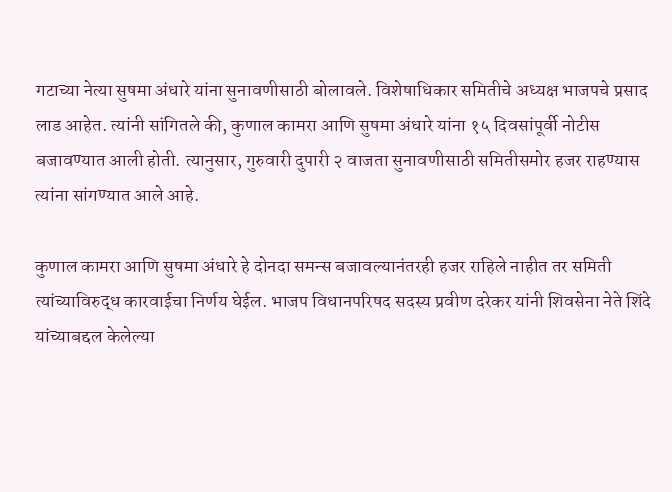गटाच्या नेत्या सुषमा अंधारे यांना सुनावणीसाठी बोलावले. विशेषाधिकार समितीचे अध्यक्ष भाजपचे प्रसाद लाड आहेत. त्यांनी सांगितले की, कुणाल कामरा आणि सुषमा अंधारे यांना १५ दिवसांपूर्वी नोटीस बजावण्यात आली होती. त्यानुसार, गुरुवारी दुपारी २ वाजता सुनावणीसाठी समितीसमोर हजर राहण्यास त्यांना सांगण्यात आले आहे.

कुणाल कामरा आणि सुषमा अंधारे हे दोनदा समन्स बजावल्यानंतरही हजर राहिले नाहीत तर समिती त्यांच्याविरुद्ध कारवाईचा निर्णय घेईल. भाजप विधानपरिषद सदस्य प्रवीण दरेकर यांनी शिवसेना नेते शिंदे यांच्याबद्दल केलेल्या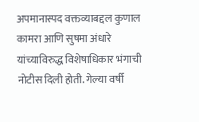अपमानास्पद वक्तव्याबद्दल कुणाल कामरा आणि सुषमा अंधारे यांच्याविरुद्ध विशेषाधिकार भंगाची नोटीस दिली होती. गेल्या वर्षी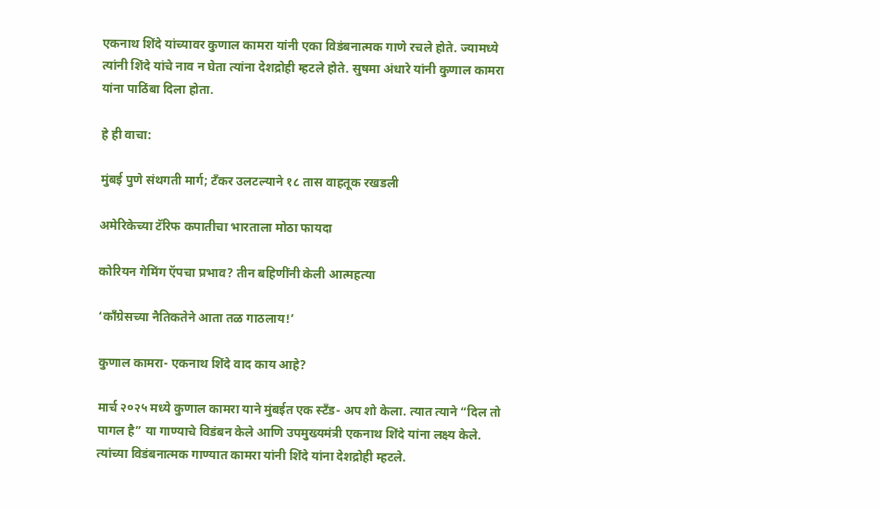एकनाथ शिंदे यांच्यावर कुणाल कामरा यांनी एका विडंबनात्मक गाणे रचले होते. ज्यामध्ये त्यांनी शिंदे यांचे नाव न घेता त्यांना देशद्रोही म्हटले होते. सुषमा अंधारे यांनी कुणाल कामरा यांना पाठिंबा दिला होता.

हे ही वाचा:

मुंबई पुणे संथगती मार्ग; टँकर उलटल्याने १८ तास वाहतूक रखडली

अमेरिकेच्या टॅरिफ कपातीचा भारताला मोठा फायदा

कोरियन गेमिंग ऍपचा प्रभाव? तीन बहिणींनी केली आत्महत्या

‘काँग्रेसच्या नैतिकतेने आता तळ गाठलाय!’

कुणाल कामरा- एकनाथ शिंदे वाद काय आहे?

मार्च २०२५ मध्ये कुणाल कामरा याने मुंबईत एक स्टँड- अप शो केला. त्यात त्याने “दिल तो पागल है” या गाण्याचे विडंबन केले आणि उपमुख्यमंत्री एकनाथ शिंदे यांना लक्ष्य केले. त्यांच्या विडंबनात्मक गाण्यात कामरा यांनी शिंदे यांना देशद्रोही म्हटले.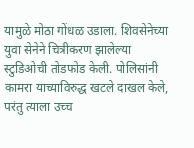यामुळे मोठा गोंधळ उडाला. शिवसेनेच्या युवा सेनेने चित्रीकरण झालेल्या स्टुडिओची तोडफोड केली. पोलिसांनी कामरा याच्याविरुद्ध खटले दाखल केले, परंतु त्याला उच्च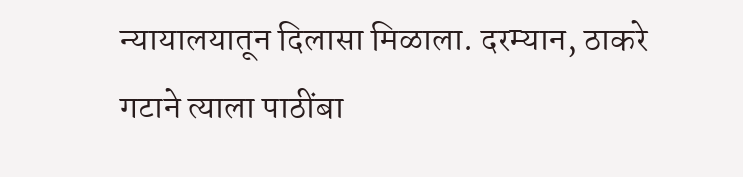न्यायालयातून दिलासा मिळाला. दरम्यान, ठाकरे गटाने त्याला पाठींबा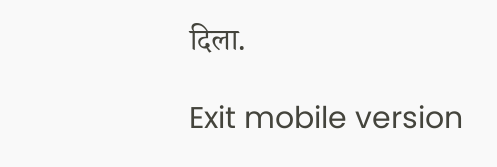दिला.

Exit mobile version